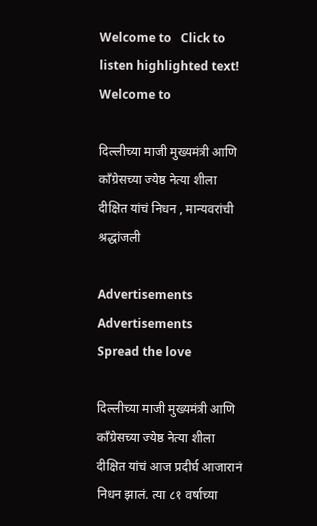Welcome to   Click to listen highlighted text! Welcome to

दिल्लीच्या माजी मुख्यमंत्री आणि काँग्रेसच्या ज्येष्ठ नेत्या शीला दीक्षित यांचं निधन , मान्यवरांची श्रद्धांजली

Advertisements
Advertisements
Spread the love

दिल्लीच्या माजी मुख्यमंत्री आणि काँग्रेसच्या ज्येष्ठ नेत्या शीला दीक्षित यांचं आज प्रदीर्घ आजारानं निधन झालं. त्या ८१ वर्षाच्या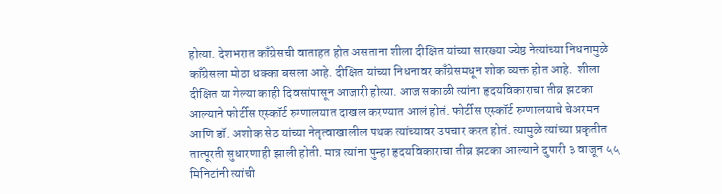होत्या. देशभरात काँग्रेसची वाताहत होत असताना शीला दीक्षित यांच्या सारख्या ज्येष्ठ नेत्यांच्या निधनामुळे काँग्रेसला मोठा धक्का बसला आहे. दीक्षित यांच्या निधनावर काँग्रेसमधून शोक व्यक्त होत आहे.  शीला दीक्षित या गेल्या काही दिवसांपासून आजारी होत्या. आज सकाळी त्यांना हृदयविकाराचा तीव्र झटका आल्याने फोर्टीस एस्कॉर्ट रुग्णालयात दाखल करण्यात आलं होतं. फोर्टीस एस्कॉर्ट रुग्णालयाचे चेअरमन आणि डॉ. अशोक सेठ यांच्या नेतृत्वाखालील पथक त्यांच्यावर उपचार करत होतं. त्यामुळे त्यांच्या प्रकृतीत तात्पूरती सुधारणाही झाली होती. मात्र त्यांना पुन्हा हृदयविकाराचा तीव्र झटका आल्याने दुपारी ३ वाजून ५५ मिनिटांनी त्यांची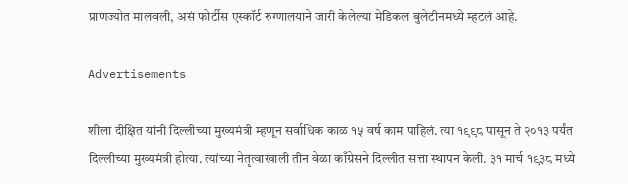प्राणज्योत मालवली, असं फोर्टीस एस्कॉर्ट रुग्णालयाने जारी केलेल्या मेडिकल बुलेटीनमध्ये म्हटलं आहे.

Advertisements

शीला दीक्षित यांनी दिल्लीच्या मुख्यमंत्री म्हणून सर्वाधिक काळ १५ वर्ष काम पाहिलं. त्या १९९८ पासून ते २०१३ पर्यंत दिल्लीच्या मुख्यमंत्री होत्या. त्यांच्या नेतृत्वाखाली तीन वेळा काँग्रेसने दिल्लीत सत्ता स्थापन केली. ३१ मार्च १९३८ मध्ये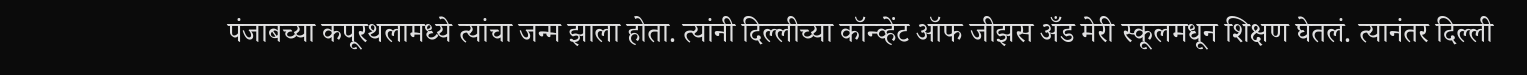पंजाबच्या कपूरथलामध्ये त्यांचा जन्म झाला होता. त्यांनी दिल्लीच्या कॉन्व्हेंट ऑफ जीझस अँड मेरी स्कूलमधून शिक्षण घेतलं. त्यानंतर दिल्ली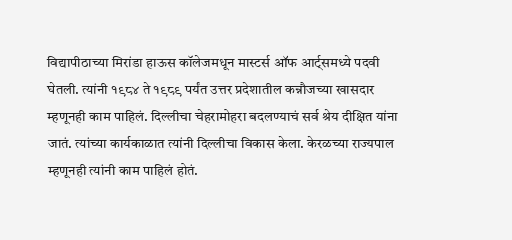विद्यापीठाच्या मिरांडा हाऊस कॉलेजमधून मास्टर्स ऑफ आर्ट्समध्ये पदवी घेतली. त्यांनी १९८४ ते १९८९ पर्यंत उत्तर प्रदेशातील कन्नौजच्या खासदार म्हणूनही काम पाहिलं. दिल्लीचा चेहरामोहरा बदलण्याचं सर्व श्रेय दीक्षित यांना जातं. त्यांच्या कार्यकाळात त्यांनी दिल्लीचा विकास केला. केरळच्या राज्यपाल म्हणूनही त्यांनी काम पाहिलं होतं.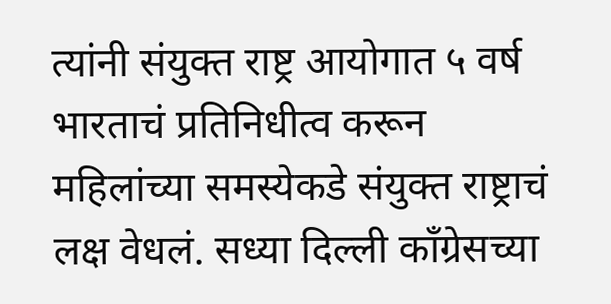त्यांनी संयुक्त राष्ट्र आयोगात ५ वर्ष भारताचं प्रतिनिधीत्व करून महिलांच्या समस्येकडे संयुक्त राष्ट्राचं लक्ष वेधलं. सध्या दिल्ली काँग्रेसच्या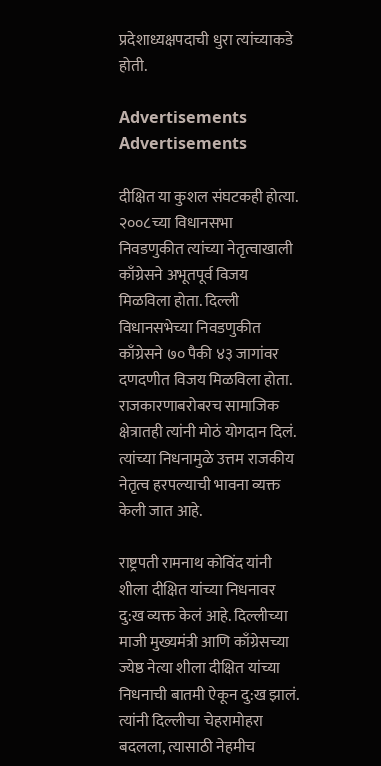प्रदेशाध्यक्षपदाची धुरा त्यांच्याकडे होती.

Advertisements
Advertisements

दीक्षित या कुशल संघटकही होत्या. २००८च्या विधानसभा निवडणुकीत त्यांच्या नेतृत्वाखाली काँग्रेसने अभूतपूर्व विजय मिळविला होता. दिल्ली विधानसभेच्या निवडणुकीत काँग्रेसने ७० पैकी ४३ जागांवर दणदणीत विजय मिळविला होता. राजकारणाबरोबरच सामाजिक क्षेत्रातही त्यांनी मोठं योगदान दिलं. त्यांच्या निधनामुळे उत्तम राजकीय नेतृत्व हरपल्याची भावना व्यक्त केली जात आहे.

राष्ट्रपती रामनाथ कोविंद यांनी शीला दीक्षित यांच्या निधनावर दु:ख व्यक्त केलं आहे. दिल्लीच्या माजी मुख्यमंत्री आणि काँग्रेसच्या ज्येष्ठ नेत्या शीला दीक्षित यांच्या निधनाची बातमी ऐकून दु:ख झालं. त्यांनी दिल्लीचा चेहरामोहरा बदलला, त्यासाठी नेहमीच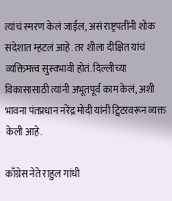त्यांचं स्मरण केलं जाईल, असं राष्ट्रपतींनी शोक संदेशात म्हटलं आहे. तर शीला दीक्षित यांचं व्यक्तिमत्त्व सुस्वभावी होतं. दिल्लीच्या विकासासाठी त्यांनी अभूतपूर्व काम केलं, अशी भावना पंतप्रधान नरेंद्र मोदी यांनी ट्विटरवरून व्यक्त केली आहे.

काँग्रेस नेते राहुल गांधी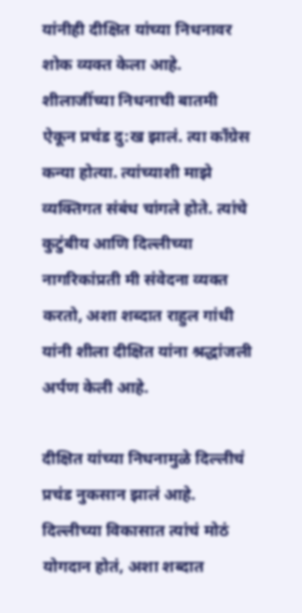यांनीही दीक्षित यांच्या निधनावर शोक व्यक्त केला आहे. शीलाजींच्या निधनाची बातमी ऐकून प्रचंड दु:ख झालं. त्या काँग्रेस कन्या होत्या. त्यांच्याशी माझे व्यक्तिगत संबंध चांगले होते. त्यांचे कुटुंबीय आणि दिल्लीच्या नागरिकांप्रती मी संवेदना व्यक्त करतो, अशा शब्दात राहुल गांधी यांनी शीला दीक्षित यांना श्रद्धांजली अर्पण केली आहे.

दीक्षित यांच्या निधनामुळे दिल्लीचं प्रचंड नुकसान झालं आहे. दिल्लीच्या विकासात त्यांचं मोठं योगदान होतं, अशा शब्दात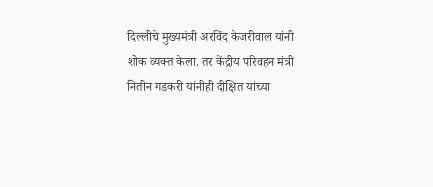दिल्लीचे मुख्यमंत्री अरविंद केजरीवाल यांनी शोक व्यक्त केला. तर केंद्रीय परिवहन मंत्री नितीन गडकरी यांनीही दीक्षित यांच्या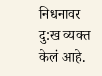निधनावर दु:ख व्यक्त केलं आहे.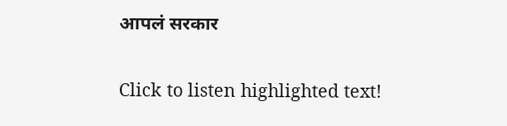आपलं सरकार

Click to listen highlighted text!